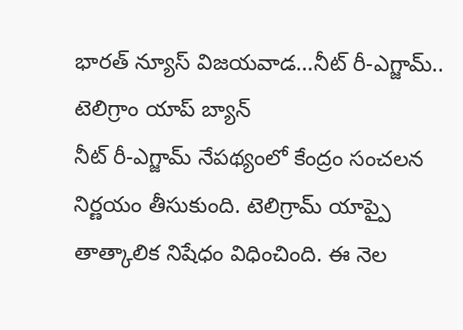భారత్ న్యూస్ విజయవాడ…నీట్ రీ-ఎగ్జామ్.. టెలిగ్రాం యాప్ బ్యాన్
నీట్ రీ-ఎగ్జామ్ నేపథ్యంలో కేంద్రం సంచలన నిర్ణయం తీసుకుంది. టెలిగ్రామ్ యాప్పై తాత్కాలిక నిషేధం విధించింది. ఈ నెల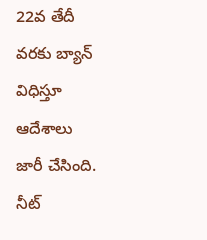22వ తేదీ వరకు బ్యాన్ విధిస్తూ ఆదేశాలు జారీ చేసింది. నీట్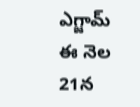ఎగ్జామ్ ఈ నెల 21న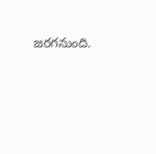జరగనుంది.